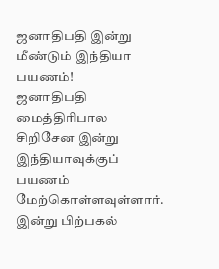ஜனாதிபதி இன்று மீண்டும் இந்தியா பயணம்!
ஜனாதிபதி மைத்திரிபால சிறிசேன இன்று இந்தியாவுக்குப் பயணம் மேற்கொள்ளவுள்ளார்.
இன்று பிற்பகல்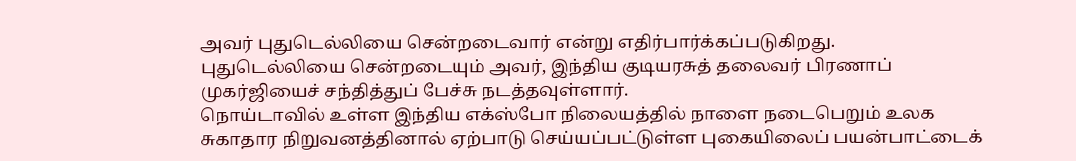அவர் புதுடெல்லியை சென்றடைவார் என்று எதிர்பார்க்கப்படுகிறது.
புதுடெல்லியை சென்றடையும் அவர், இந்திய குடியரசுத் தலைவர் பிரணாப் முகர்ஜியைச் சந்தித்துப் பேச்சு நடத்தவுள்ளார்.
நொய்டாவில் உள்ள இந்திய எக்ஸ்போ நிலையத்தில் நாளை நடைபெறும் உலக சுகாதார நிறுவனத்தினால் ஏற்பாடு செய்யப்பட்டுள்ள புகையிலைப் பயன்பாட்டைக்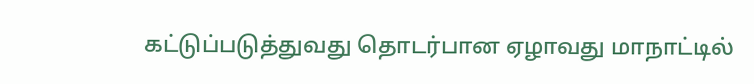கட்டுப்படுத்துவது தொடர்பான ஏழாவது மாநாட்டில்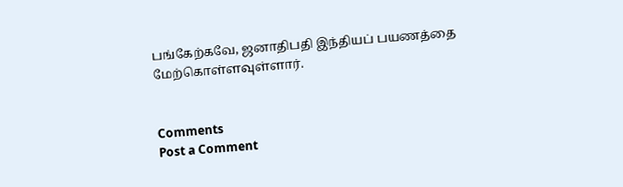பங்கேற்கவே, ஜனாதிபதி இந்தியப் பயணத்தை மேற்கொள்ளவுள்ளார்.


Comments
Post a Comment